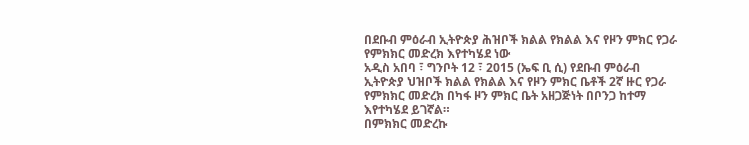በደቡብ ምዕራብ ኢትዮጵያ ሕዝቦች ክልል የክልል እና የዞን ምክር የጋራ የምክክር መድረክ እየተካሄደ ነው
አዲስ አበባ ፣ ግንቦት 12 ፣ 2015 (ኤፍ ቢ ሲ) የደቡብ ምዕራብ ኢትዮጵያ ህዝቦች ክልል የክልል እና የዞን ምክር ቤቶች 2ኛ ዙር የጋራ የምክክር መድረክ በካፋ ዞን ምክር ቤት አዘጋጅነት በቦንጋ ከተማ እየተካሄደ ይገኛል።
በምክክር መድረኩ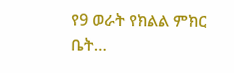የ9 ወራት የክልል ምክር ቤት…